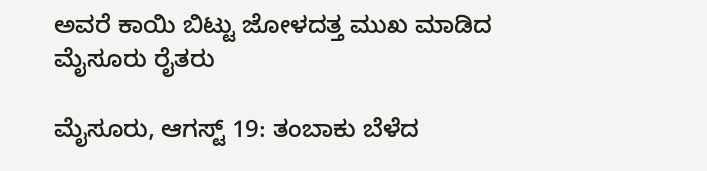ಅವರೆ ಕಾಯಿ ಬಿಟ್ಟು ಜೋಳದತ್ತ ಮುಖ ಮಾಡಿದ ಮೈಸೂರು ರೈತರು

ಮೈಸೂರು, ಆಗಸ್ಟ್ 19: ತಂಬಾಕು ಬೆಳೆದ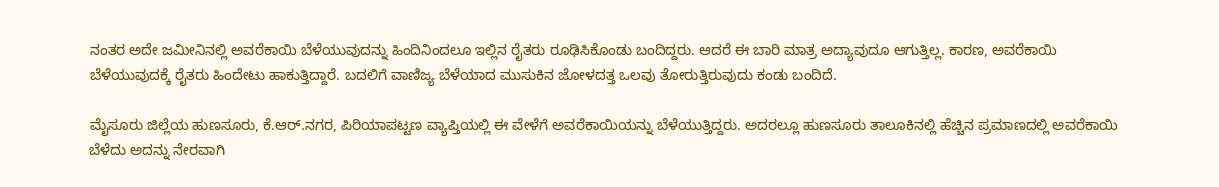ನಂತರ ಅದೇ ಜಮೀನಿನಲ್ಲಿ ಅವರೆಕಾಯಿ ಬೆಳೆಯುವುದನ್ನು ಹಿಂದಿನಿಂದಲೂ ಇಲ್ಲಿನ ರೈತರು ರೂಢಿಸಿಕೊಂಡು ಬಂದಿದ್ದರು. ಆದರೆ ಈ ಬಾರಿ ಮಾತ್ರ ಅದ್ಯಾವುದೂ ಆಗುತ್ತಿಲ್ಲ. ಕಾರಣ, ಅವರೆಕಾಯಿ ಬೆಳೆಯುವುದಕ್ಕೆ ರೈತರು ಹಿಂದೇಟು ಹಾಕುತ್ತಿದ್ದಾರೆ. ಬದಲಿಗೆ ವಾಣಿಜ್ಯ ಬೆಳೆಯಾದ ಮುಸುಕಿನ ಜೋಳದತ್ತ ಒಲವು ತೋರುತ್ತಿರುವುದು ಕಂಡು ಬಂದಿದೆ.

ಮೈಸೂರು ಜಿಲ್ಲೆಯ ಹುಣಸೂರು, ಕೆ.ಆರ್.ನಗರ, ಪಿರಿಯಾಪಟ್ಟಣ ವ್ಯಾಪ್ತಿಯಲ್ಲಿ ಈ ವೇಳೆಗೆ ಅವರೆಕಾಯಿಯನ್ನು ಬೆಳೆಯುತ್ತಿದ್ದರು. ಅದರಲ್ಲೂ ಹುಣಸೂರು ತಾಲೂಕಿನಲ್ಲಿ ಹೆಚ್ಚಿನ ಪ್ರಮಾಣದಲ್ಲಿ ಅವರೆಕಾಯಿ ಬೆಳೆದು ಅದನ್ನು ನೇರವಾಗಿ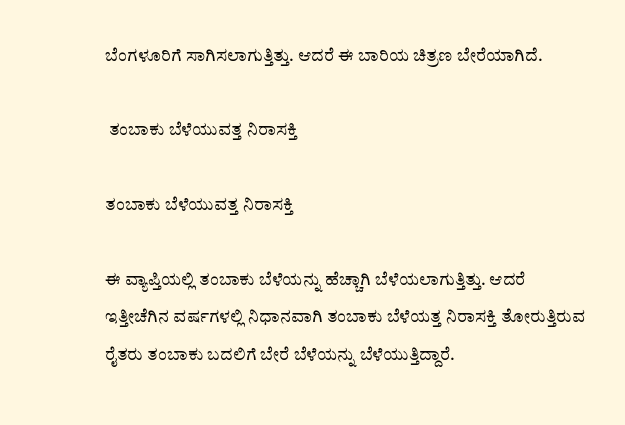ಬೆಂಗಳೂರಿಗೆ ಸಾಗಿಸಲಾಗುತ್ತಿತ್ತು. ಆದರೆ ಈ ಬಾರಿಯ ಚಿತ್ರಣ ಬೇರೆಯಾಗಿದೆ.

 ತಂಬಾಕು ಬೆಳೆಯುವತ್ತ ನಿರಾಸಕ್ತಿ

ತಂಬಾಕು ಬೆಳೆಯುವತ್ತ ನಿರಾಸಕ್ತಿ

ಈ ವ್ಯಾಪ್ತಿಯಲ್ಲಿ ತಂಬಾಕು ಬೆಳೆಯನ್ನು ಹೆಚ್ಚಾಗಿ ಬೆಳೆಯಲಾಗುತ್ತಿತ್ತು. ಆದರೆ ಇತ್ತೀಚೆಗಿನ ವರ್ಷಗಳಲ್ಲಿ ನಿಧಾನವಾಗಿ ತಂಬಾಕು ಬೆಳೆಯತ್ತ ನಿರಾಸಕ್ತಿ ತೋರುತ್ತಿರುವ ರೈತರು ತಂಬಾಕು ಬದಲಿಗೆ ಬೇರೆ ಬೆಳೆಯನ್ನು ಬೆಳೆಯುತ್ತಿದ್ದಾರೆ.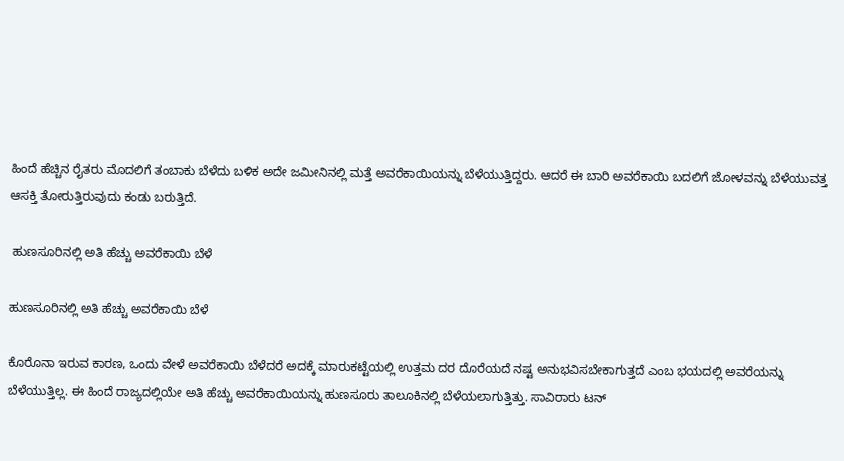ಹಿಂದೆ ಹೆಚ್ಚಿನ ರೈತರು ಮೊದಲಿಗೆ ತಂಬಾಕು ಬೆಳೆದು ಬಳಿಕ ಅದೇ ಜಮೀನಿನಲ್ಲಿ ಮತ್ತೆ ಅವರೆಕಾಯಿಯನ್ನು ಬೆಳೆಯುತ್ತಿದ್ದರು. ಆದರೆ ಈ ಬಾರಿ ಅವರೆಕಾಯಿ ಬದಲಿಗೆ ಜೋಳವನ್ನು ಬೆಳೆಯುವತ್ತ ಆಸಕ್ತಿ ತೋರುತ್ತಿರುವುದು ಕಂಡು ಬರುತ್ತಿದೆ.

 ಹುಣಸೂರಿನಲ್ಲಿ ಅತಿ ಹೆಚ್ಚು ಅವರೆಕಾಯಿ ಬೆಳೆ

ಹುಣಸೂರಿನಲ್ಲಿ ಅತಿ ಹೆಚ್ಚು ಅವರೆಕಾಯಿ ಬೆಳೆ

ಕೊರೊನಾ ಇರುವ ಕಾರಣ, ಒಂದು ವೇಳೆ ಅವರೆಕಾಯಿ ಬೆಳೆದರೆ ಅದಕ್ಕೆ ಮಾರುಕಟ್ಟೆಯಲ್ಲಿ ಉತ್ತಮ ದರ ದೊರೆಯದೆ ನಷ್ಟ ಅನುಭವಿಸಬೇಕಾಗುತ್ತದೆ ಎಂಬ ಭಯದಲ್ಲಿ ಅವರೆಯನ್ನು ಬೆಳೆಯುತ್ತಿಲ್ಲ. ಈ ಹಿಂದೆ ರಾಜ್ಯದಲ್ಲಿಯೇ ಅತಿ ಹೆಚ್ಚು ಅವರೆಕಾಯಿಯನ್ನು ಹುಣಸೂರು ತಾಲೂಕಿನಲ್ಲಿ ಬೆಳೆಯಲಾಗುತ್ತಿತ್ತು. ಸಾವಿರಾರು ಟನ್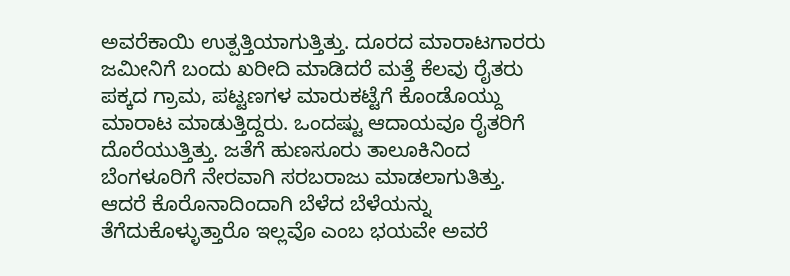ಅವರೆಕಾಯಿ ಉತ್ಪತ್ತಿಯಾಗುತ್ತಿತ್ತು. ದೂರದ ಮಾರಾಟಗಾರರು ಜಮೀನಿಗೆ ಬಂದು ಖರೀದಿ ಮಾಡಿದರೆ ಮತ್ತೆ ಕೆಲವು ರೈತರು ಪಕ್ಕದ ಗ್ರಾಮ, ಪಟ್ಟಣಗಳ ಮಾರುಕಟ್ಟೆಗೆ ಕೊಂಡೊಯ್ದು ಮಾರಾಟ ಮಾಡುತ್ತಿದ್ದರು. ಒಂದಷ್ಟು ಆದಾಯವೂ ರೈತರಿಗೆ ದೊರೆಯುತ್ತಿತ್ತು. ಜತೆಗೆ ಹುಣಸೂರು ತಾಲೂಕಿನಿಂದ ಬೆಂಗಳೂರಿಗೆ ನೇರವಾಗಿ ಸರಬರಾಜು ಮಾಡಲಾಗುತಿತ್ತು. ಆದರೆ ಕೊರೊನಾದಿಂದಾಗಿ ಬೆಳೆದ ಬೆಳೆಯನ್ನು ತೆಗೆದುಕೊಳ್ಳುತ್ತಾರೊ ಇಲ್ಲವೊ ಎಂಬ ಭಯವೇ ಅವರೆ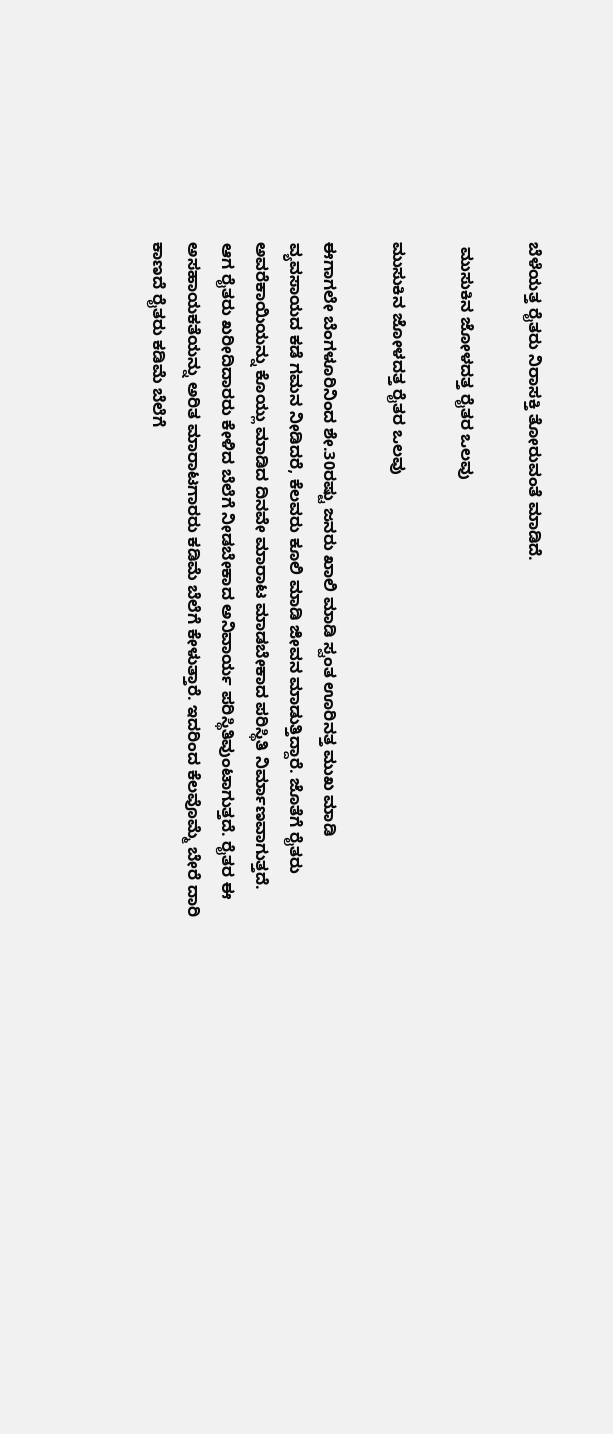ಬೆಳೆಯತ್ತ ರೈತರು ನಿರಾಸಕ್ತಿ ತೋರುವಂತೆ ಮಾಡಿದೆ.

 ಮುಸುಕಿನ ಜೋಳದತ್ತ ರೈತರ ಒಲವು

ಮುಸುಕಿನ ಜೋಳದತ್ತ ರೈತರ ಒಲವು

ಈಗಾಗಲೇ ಬೆಂಗಳೂರಿನಿಂದ ಶೇ.30ರಷ್ಟು ಜನರು ಖಾಲಿ ಮಾಡಿ ಸ್ವಂತ ಊರಿನತ್ತ ಮುಖ ಮಾಡಿ ವ್ಯವಸಾಯದ ಕಡೆ ಗಮನ ನೀಡಿದರೆ, ಕೆಲವರು ಕೂಲಿ ಮಾಡಿ ಜೀವನ ಮಾಡುತ್ತಿದ್ದಾರೆ. ಜೊತೆಗೆ ರೈತರು ಅವರೆಕಾಯಿಯನ್ನು ಕೊಯ್ಲು ಮಾಡಿದ ದಿನವೇ ಮಾರಾಟ ಮಾಡಬೇಕಾದ ಪರಿಸ್ಥಿತಿ ನಿರ್ಮಾಣವಾಗುತ್ತದೆ. ಆಗ ರೈತರು ಖರೀದಿದಾರರು ಕೇಳಿದ ಬೆಲೆಗೆ ನೀಡಬೇಕಾದ ಅನಿವಾರ್ಯ ಪರಿಸ್ಥಿತಿವುಂಟಾಗುತ್ತದೆ. ರೈತರ ಈ ಅಸಹಾಯಕತೆಯನ್ನು ಅರಿತ ಮಾರಾಟಗಾರರು ಕಡಿಮೆ ಬೆಲೆಗೆ ಕೇಳುತ್ತಾರೆ. ಇದರಿಂದ ಕೆಲವೊಮ್ಮೆ ಬೇರೆ ದಾರಿ ಕಾಣದೆ ರೈತರು ಕಡಿಮೆ ಬೆಲೆಗೆ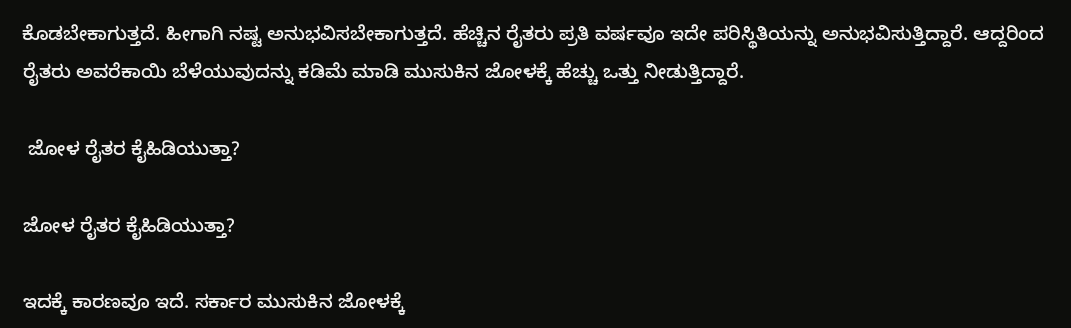ಕೊಡಬೇಕಾಗುತ್ತದೆ. ಹೀಗಾಗಿ ನಷ್ಟ ಅನುಭವಿಸಬೇಕಾಗುತ್ತದೆ. ಹೆಚ್ಚಿನ ರೈತರು ಪ್ರತಿ ವರ್ಷವೂ ಇದೇ ಪರಿಸ್ಥಿತಿಯನ್ನು ಅನುಭವಿಸುತ್ತಿದ್ದಾರೆ. ಆದ್ದರಿಂದ ರೈತರು ಅವರೆಕಾಯಿ ಬೆಳೆಯುವುದನ್ನು ಕಡಿಮೆ ಮಾಡಿ ಮುಸುಕಿನ ಜೋಳಕ್ಕೆ ಹೆಚ್ಚು ಒತ್ತು ನೀಡುತ್ತಿದ್ದಾರೆ.

 ಜೋಳ ರೈತರ ಕೈಹಿಡಿಯುತ್ತಾ?

ಜೋಳ ರೈತರ ಕೈಹಿಡಿಯುತ್ತಾ?

ಇದಕ್ಕೆ ಕಾರಣವೂ ಇದೆ. ಸರ್ಕಾರ ಮುಸುಕಿನ ಜೋಳಕ್ಕೆ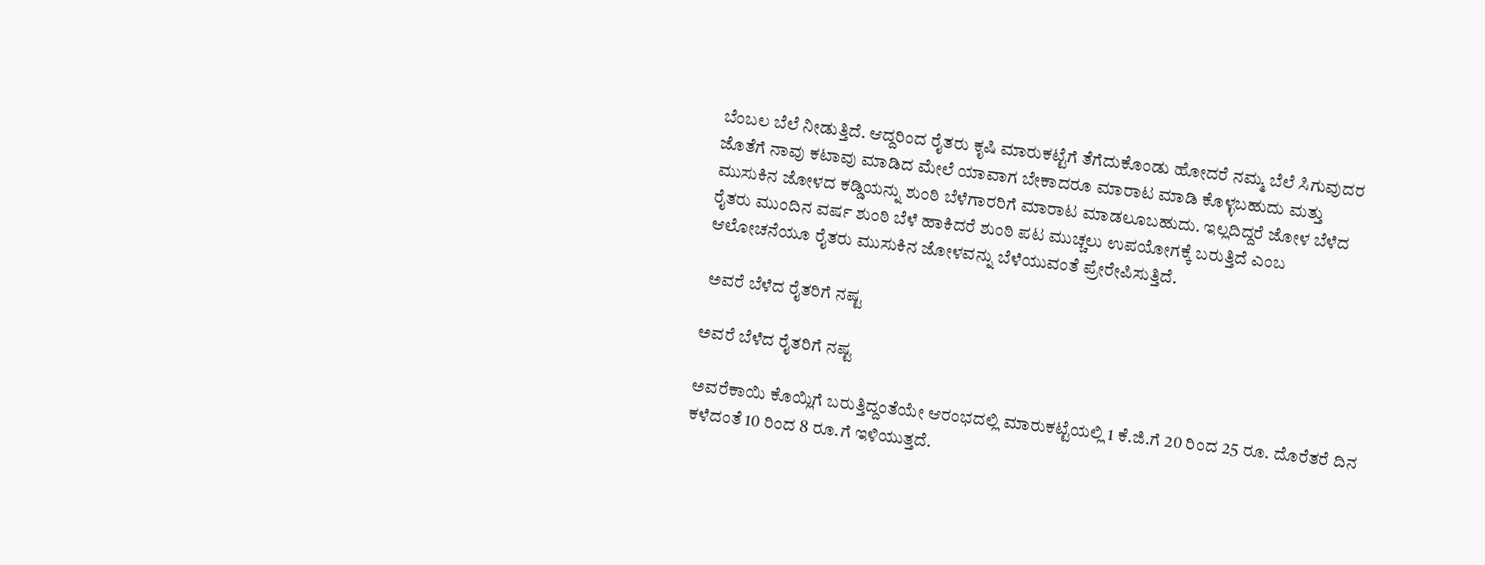ಬೆಂಬಲ ಬೆಲೆ ನೀಡುತ್ತಿದೆ. ಆದ್ದರಿಂದ ರೈತರು ಕೃಷಿ ಮಾರುಕಟ್ಟೆಗೆ ತೆಗೆದುಕೊಂಡು ಹೋದರೆ ನಮ್ಮ ಬೆಲೆ ಸಿಗುವುದರ ಜೊತೆಗೆ ನಾವು ಕಟಾವು ಮಾಡಿದ ಮೇಲೆ ಯಾವಾಗ ಬೇಕಾದರೂ ಮಾರಾಟ ಮಾಡಿ ಕೊಳ್ಳಬಹುದು ಮತ್ತು ಮುಸುಕಿನ ಜೋಳದ ಕಡ್ಡಿಯನ್ನು ಶುಂಠಿ ಬೆಳೆಗಾರರಿಗೆ ಮಾರಾಟ ಮಾಡಲೂಬಹುದು. ಇಲ್ಲದಿದ್ದರೆ ಜೋಳ ಬೆಳೆದ ರೈತರು ಮುಂದಿನ ವರ್ಷ ಶುಂಠಿ ಬೆಳೆ ಹಾಕಿದರೆ ಶುಂಠಿ ಪಟ ಮುಚ್ಚಲು ಉಪಯೋಗಕ್ಕೆ ಬರುತ್ತಿದೆ ಎಂಬ ಆಲೋಚನೆಯೂ ರೈತರು ಮುಸುಕಿನ ಜೋಳವನ್ನು ಬೆಳೆಯುವಂತೆ ಪ್ರೇರೇಪಿಸುತ್ತಿದೆ.

 ಅವರೆ ಬೆಳೆದ ರೈತರಿಗೆ ನಷ್ಟ

ಅವರೆ ಬೆಳೆದ ರೈತರಿಗೆ ನಷ್ಟ

ಅವರೆಕಾಯಿ ಕೊಯ್ಲಿಗೆ ಬರುತ್ತಿದ್ದಂತೆಯೇ ಆರಂಭದಲ್ಲಿ ಮಾರುಕಟ್ಟೆಯಲ್ಲಿ 1 ಕೆ.ಜಿ.ಗೆ 20 ರಿಂದ 25 ರೂ. ದೊರೆತರೆ ದಿನ ಕಳೆದಂತೆ 10 ರಿಂದ 8 ರೂ.ಗೆ ಇಳಿಯುತ್ತದೆ.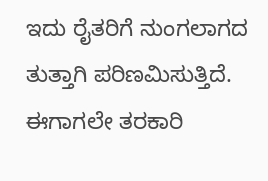ಇದು ರೈತರಿಗೆ ನುಂಗಲಾಗದ ತುತ್ತಾಗಿ ಪರಿಣಮಿಸುತ್ತಿದೆ. ಈಗಾಗಲೇ ತರಕಾರಿ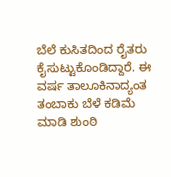ಬೆಲೆ ಕುಸಿತದಿಂದ ರೈತರು ಕೈಸುಟ್ಟುಕೊಂಡಿದ್ದಾರೆ. ಈ ವರ್ಷ ತಾಲೂಕಿನಾದ್ಯಂತ ತಂಬಾಕು ಬೆಳೆ ಕಡಿಮೆ ಮಾಡಿ ಶುಂಠಿ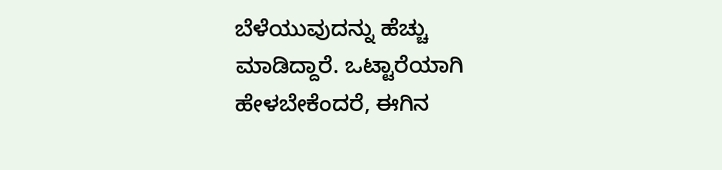ಬೆಳೆಯುವುದನ್ನು ಹೆಚ್ಚು ಮಾಡಿದ್ದಾರೆ. ಒಟ್ಟಾರೆಯಾಗಿ ಹೇಳಬೇಕೆಂದರೆ, ಈಗಿನ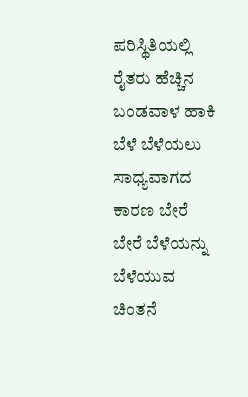ಪರಿಸ್ಥಿತಿಯಲ್ಲಿ ರೈತರು ಹೆಚ್ಚಿನ ಬಂಡವಾಳ ಹಾಕಿ ಬೆಳೆ ಬೆಳೆಯಲು ಸಾಧ್ಯವಾಗದ ಕಾರಣ ಬೇರೆ ಬೇರೆ ಬೆಳೆಯನ್ನು ಬೆಳೆಯುವ ಚಿಂತನೆ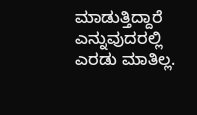ಮಾಡುತ್ತಿದ್ದಾರೆ ಎನ್ನುವುದರಲ್ಲಿ ಎರಡು ಮಾತಿಲ್ಲ.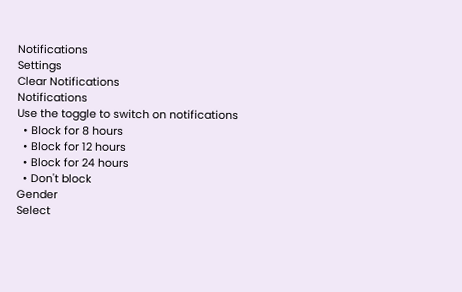Notifications
Settings
Clear Notifications
Notifications
Use the toggle to switch on notifications
  • Block for 8 hours
  • Block for 12 hours
  • Block for 24 hours
  • Don't block
Gender
Select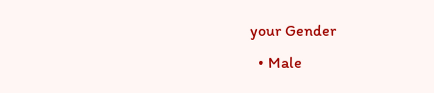your Gender
  • Male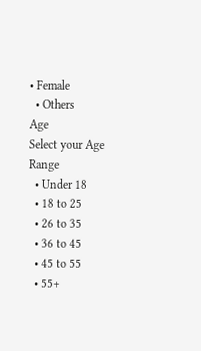• Female
  • Others
Age
Select your Age Range
  • Under 18
  • 18 to 25
  • 26 to 35
  • 36 to 45
  • 45 to 55
  • 55+